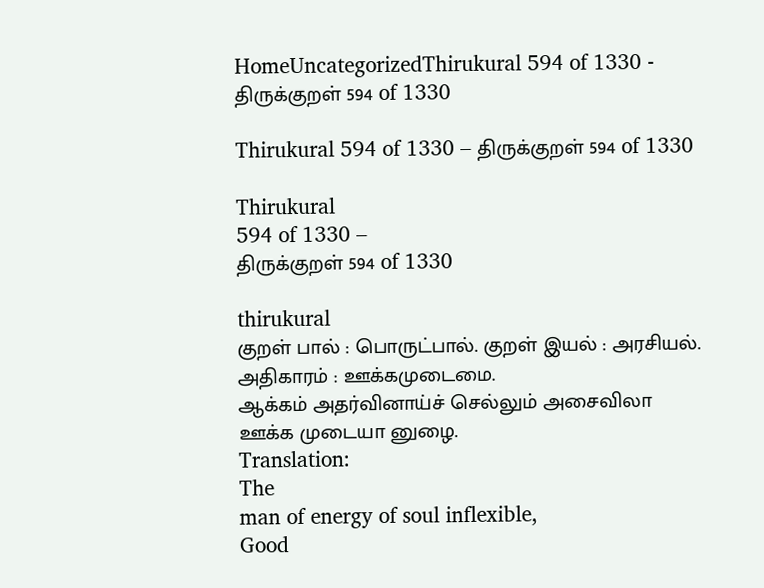HomeUncategorizedThirukural 594 of 1330 - திருக்குறள் 594 of 1330

Thirukural 594 of 1330 – திருக்குறள் 594 of 1330

Thirukural
594 of 1330 –
திருக்குறள் 594 of 1330

thirukural
குறள் பால் : பொருட்பால். குறள் இயல் : அரசியல். அதிகாரம் : ஊக்கமுடைமை.
ஆக்கம் அதர்வினாய்ச் செல்லும் அசைவிலா
ஊக்க முடையா னுழை.
Translation:
The
man of energy of soul inflexible,
Good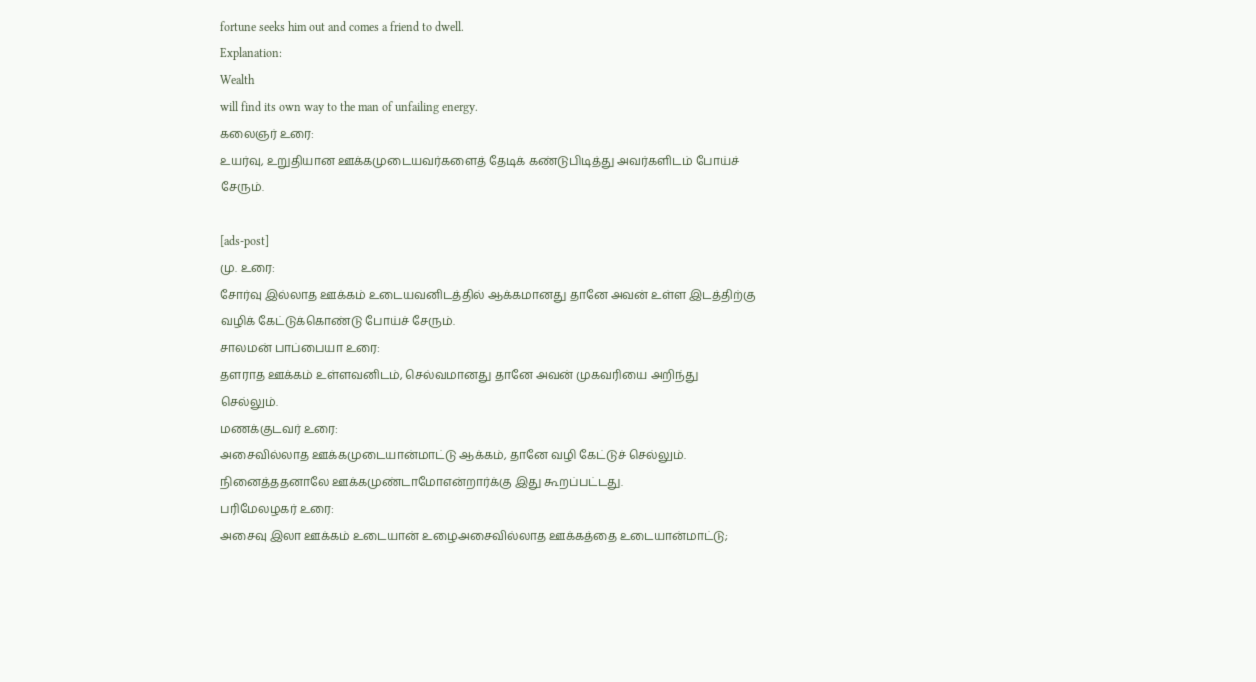fortune seeks him out and comes a friend to dwell.
Explanation:
Wealth
will find its own way to the man of unfailing energy.
கலைஞர் உரை:
உயர்வு, உறுதியான ஊக்கமுடையவர்களைத் தேடிக் கண்டுபிடித்து அவர்களிடம் போய்ச் சேரும்.

[ads-post]
மு. உரை:
சோர்வு இல்லாத ஊக்கம் உடையவனிடத்தில் ஆக்கமானது தானே அவன் உள்ள இடத்திற்கு வழிக் கேட்டுக்கொண்டு போய்ச் சேரும்.
சாலமன் பாப்பையா உரை:
தளராத ஊக்கம் உள்ளவனிடம், செல்வமானது தானே அவன் முகவரியை அறிந்து செல்லும்.
மணக்குடவர் உரை:
அசைவில்லாத ஊக்கமுடையான்மாட்டு ஆக்கம், தானே வழி கேட்டுச் செல்லும். நினைத்ததனாலே ஊக்கமுண்டாமோஎன்றார்க்கு இது கூறப்பட்டது.
பரிமேலழகர் உரை:
அசைவு இலா ஊக்கம் உடையான் உழைஅசைவில்லாத ஊக்கத்தை உடையான்மாட்டு;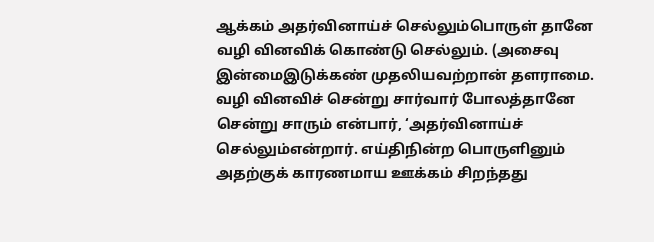ஆக்கம் அதர்வினாய்ச் செல்லும்பொருள் தானே வழி வினவிக் கொண்டு செல்லும். (அசைவு இன்மைஇடுக்கண் முதலியவற்றான் தளராமை. வழி வினவிச் சென்று சார்வார் போலத்தானே சென்று சாரும் என்பார், ‘அதர்வினாய்ச் செல்லும்என்றார். எய்திநின்ற பொருளினும் அதற்குக் காரணமாய ஊக்கம் சிறந்தது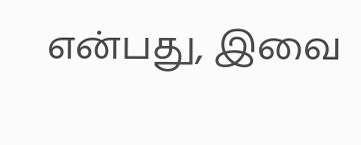என்பது, இவை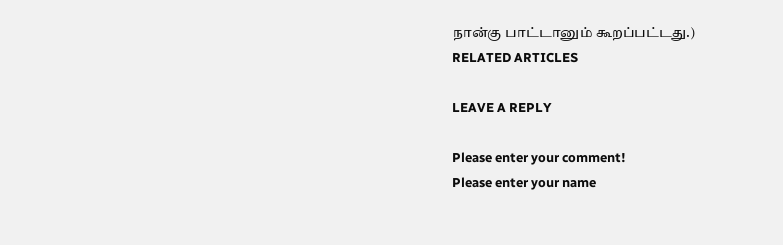நான்கு பாட்டானும் கூறப்பட்டது.)
RELATED ARTICLES

LEAVE A REPLY

Please enter your comment!
Please enter your name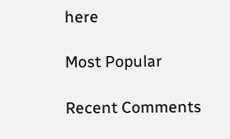here

Most Popular

Recent Comments